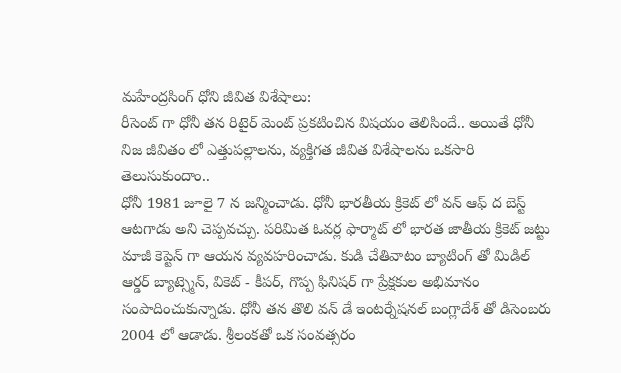మహేంద్రసింగ్ ధోని జీవిత విశేషాలు:
రీసెంట్ గా ధోనీ తన రిటైర్ మెంట్ ప్రకటించిన విషయం తెలిసిందే.. అయితే ధోనీ నిజ జీవితం లో ఎత్తుపల్లాలను, వ్యక్తిగత జీవిత విశేషాలను ఒకసారి తెలుసుకుందాం..
ధోనీ 1981 జూలై 7 న జన్మించాడు. ధోనీ భారతీయ క్రికెట్ లో వన్ ఆఫ్ ద బెస్ట్ ఆటగాడు అని చెప్పవచ్చు. పరిమిత ఓవర్ల ఫార్మాట్ లో భారత జాతీయ క్రికెట్ జట్టు మాజీ కెప్టెన్ గా ఆయన వ్యవహరించాడు. కుడి చేతివాటం బ్యాటింగ్ తో మిడిల్ ఆర్డర్ బ్యాట్స్మెన్, వికెట్ - కీపర్, గొప్ప ఫినిషర్ గా ప్రేక్షకుల అభిమానం సంపాదించుకున్నాడు. ధోనీ తన తొలి వన్ డే ఇంటర్నేషనల్ బంగ్లాదేశ్ తో డిసెంబరు 2004 లో ఆడాడు. శ్రీలంకతో ఒక సంవత్సరం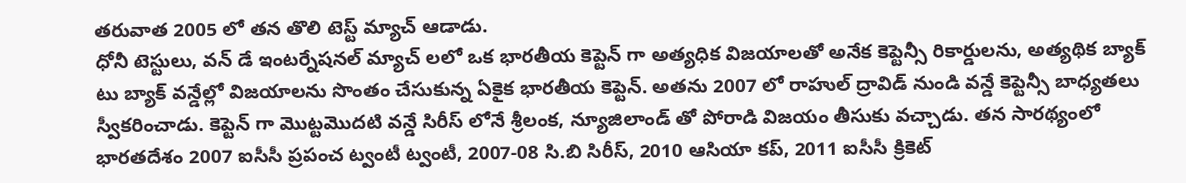తరువాత 2005 లో తన తొలి టెస్ట్ మ్యాచ్ ఆడాడు.
ధోనీ టెస్టులు, వన్ డే ఇంటర్నేషనల్ మ్యాచ్ లలో ఒక భారతీయ కెప్టెన్ గా అత్యధిక విజయాలతో అనేక కెప్టెన్సీ రికార్డులను, అత్యథిక బ్యాక్ టు బ్యాక్ వన్డేల్లో విజయాలను సొంతం చేసుకున్న ఏకైక భారతీయ కెప్టెన్. అతను 2007 లో రాహుల్ ద్రావిడ్ నుండి వన్డే కెప్టెన్సీ బాధ్యతలు స్వీకరించాడు. కెప్టెన్ గా మొట్టమొదటి వన్డే సిరీస్ లోనే శ్రీలంక, న్యూజిలాండ్ తో పోరాడి విజయం తీసుకు వచ్చాడు. తన సారథ్యంలో భారతదేశం 2007 ఐసీసీ ప్రపంచ ట్వంటీ ట్వంటీ, 2007-08 సి.బి సిరీస్, 2010 ఆసియా కప్, 2011 ఐసీసీ క్రికెట్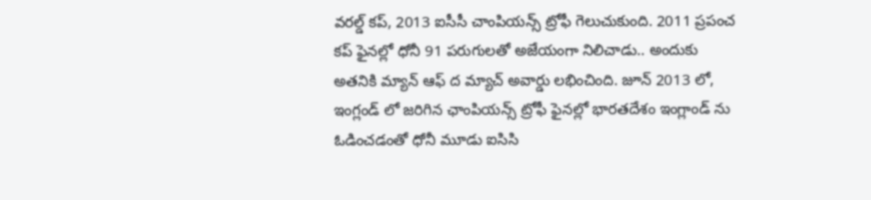వరల్డ్ కప్, 2013 ఐసీసీ చాంపియన్స్ ట్రోఫీ గెలుచుకుంది. 2011 ప్రపంచ కప్ ఫైనల్లో ధోనీ 91 పరుగులతో అజేయంగా నిలిచాడు.. అందుకు అతనికి మ్యాన్ ఆఫ్ ద మ్యాచ్ అవార్డు లభించింది. జూన్ 2013 లో, ఇంగ్లండ్ లో జరిగిన ఛాంపియన్స్ ట్రోఫీ ఫైనల్లో భారతదేశం ఇంగ్లాండ్ ను ఓడించడంతో ధోనీ మూడు ఐసిసి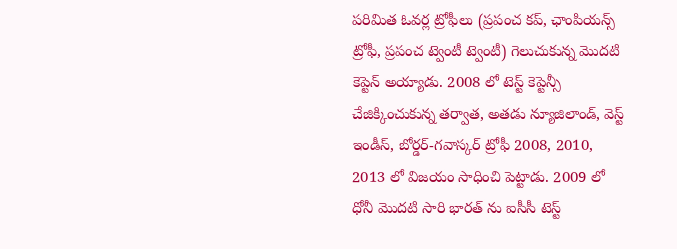పరిమిత ఓవర్ల ట్రోఫీలు (ప్రపంచ కప్, ఛాంపియన్స్ ట్రోఫీ, ప్రపంచ ట్వెంటీ ట్వెంటీ) గెలుచుకున్న మొదటి కెప్టెన్ అయ్యాడు. 2008 లో టెస్ట్ కెప్టెన్సీ చేజిక్కించుకున్న తర్వాత, అతడు న్యూజిలాండ్, వెస్ట్ ఇండీస్, బోర్డర్-గవాస్కర్ ట్రోఫీ 2008, 2010, 2013 లో విజయం సాధించి పెట్టాడు. 2009 లో ధోనీ మొదటి సారి భారత్ ను ఐసీసీ టెస్ట్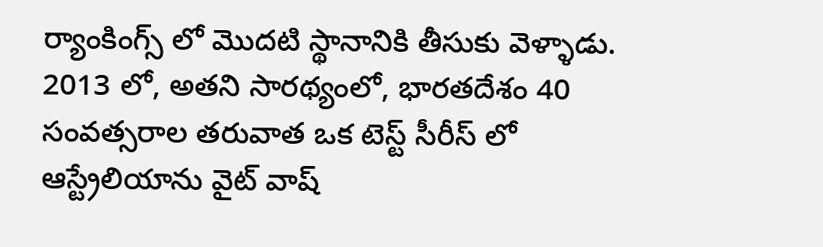ర్యాంకింగ్స్ లో మొదటి స్థానానికి తీసుకు వెళ్ళాడు. 2013 లో, అతని సారథ్యంలో, భారతదేశం 40 సంవత్సరాల తరువాత ఒక టెస్ట్ సీరీస్ లో ఆస్ట్రేలియాను వైట్ వాష్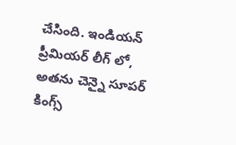చేసింది. ఇండియన్ ప్రీమియర్ లీగ్ లో, అతను చెన్నై సూపర్ కింగ్స్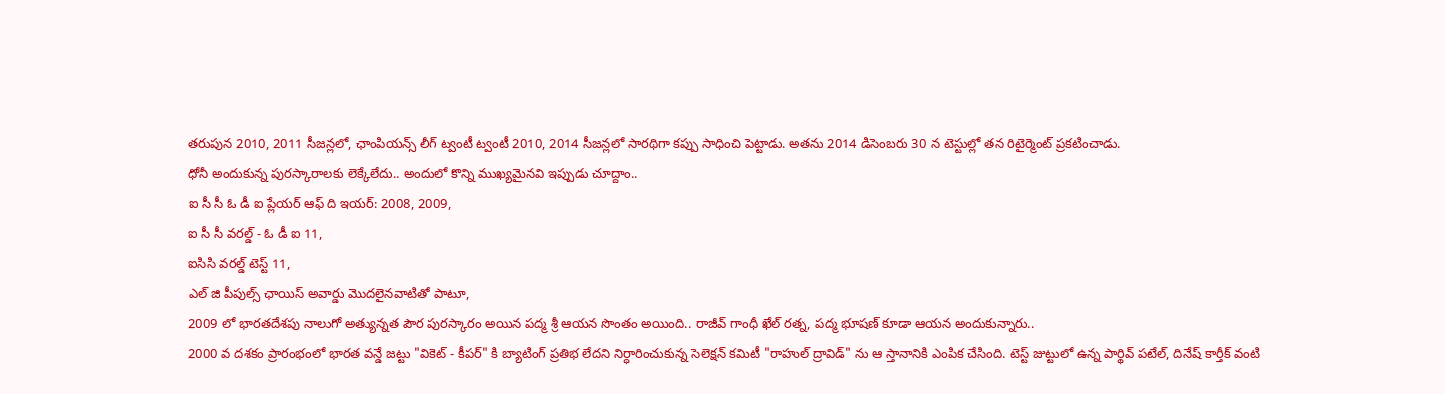తరుపున 2010, 2011 సీజన్లలో, ఛాంపియన్స్ లీగ్ ట్వంటీ ట్వంటీ 2010, 2014 సీజన్లలో సారథిగా కప్పు సాధించి పెట్టాడు. అతను 2014 డిసెంబరు 30 న టెస్టుల్లో తన రిటైర్మెంట్ ప్రకటించాడు.
ధోనీ అందుకున్న పురస్కారాలకు లెక్కేలేదు.. అందులో కొన్ని ముఖ్యమైనవి ఇప్పుడు చూద్దాం..
ఐ సీ సీ ఓ డీ ఐ ప్లేయర్ ఆఫ్ ది ఇయర్: 2008, 2009,
ఐ సీ సీ వరల్డ్ - ఓ డీ ఐ 11,
ఐసిసి వరల్డ్ టెస్ట్ 11,
ఎల్ జి పీపుల్స్ ఛాయిస్ అవార్డు మొదలైనవాటితో పాటూ,
2009 లో భారతదేశపు నాలుగో అత్యున్నత పౌర పురస్కారం అయిన పద్మ శ్రీ ఆయన సొంతం అయింది.. రాజీవ్ గాంధీ ఖేల్ రత్న, పద్మ భూషణ్ కూడా ఆయన అందుకున్నారు..
2000 వ దశకం ప్రారంభంలో భారత వన్డే జట్టు "వికెట్ - కీపర్" కి బ్యాటింగ్ ప్రతిభ లేదని నిర్ధారించుకున్న సెలెక్షన్ కమిటీ "రాహుల్ ద్రావిడ్" ను ఆ స్తానానికి ఎంపిక చేసింది. టెస్ట్ జుట్టులో ఉన్న పార్థివ్ పటేల్, దినేష్ కార్తీక్ వంటి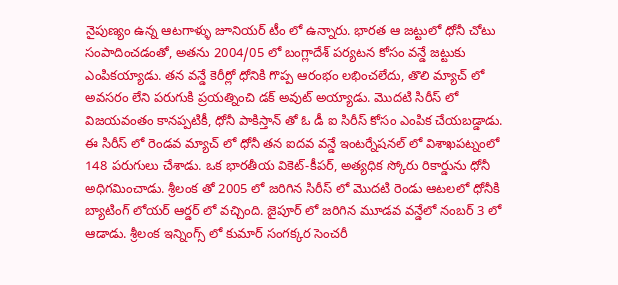నైపుణ్యం ఉన్న ఆటగాళ్ళు జూనియర్ టీం లో ఉన్నారు. భారత ఆ జట్టులో ధోనీ చోటు సంపాదించడంతో, అతను 2004/05 లో బంగ్లాదేశ్ పర్యటన కోసం వన్డే జట్టుకు ఎంపికయ్యాడు. తన వన్డే కెరీర్లో ధోనికి గొప్ప ఆరంభం లభించలేదు, తొలి మ్యాచ్ లో అవసరం లేని పరుగుకి ప్రయత్నించి డక్ అవుట్ అయ్యాడు. మొదటి సిరీస్ లో విజయవంతం కానప్పటికీ, ధోనీ పాకిస్తాన్ తో ఓ డీ ఐ సిరీస్ కోసం ఎంపిక చేయబడ్డాడు.
ఈ సిరీస్ లో రెండవ మ్యాచ్ లో ధోనీ తన ఐదవ వన్డే ఇంటర్నేషనల్ లో విశాఖపట్నంలో 148 పరుగులు చేశాడు. ఒక భారతీయ వికెట్-కీపర్, అత్యధిక స్కోరు రికార్డును ధోనీ అధిగమించాడు. శ్రీలంక తో 2005 లో జరిగిన సిరీస్ లో మొదటి రెండు ఆటలలో ధోనీకి బ్యాటింగ్ లోయర్ ఆర్డర్ లో వచ్చింది. జైపూర్ లో జరిగిన మూడవ వన్డేలో నంబర్ 3 లో ఆడాడు. శ్రీలంక ఇన్నింగ్స్ లో కుమార్ సంగక్కర సెంచరీ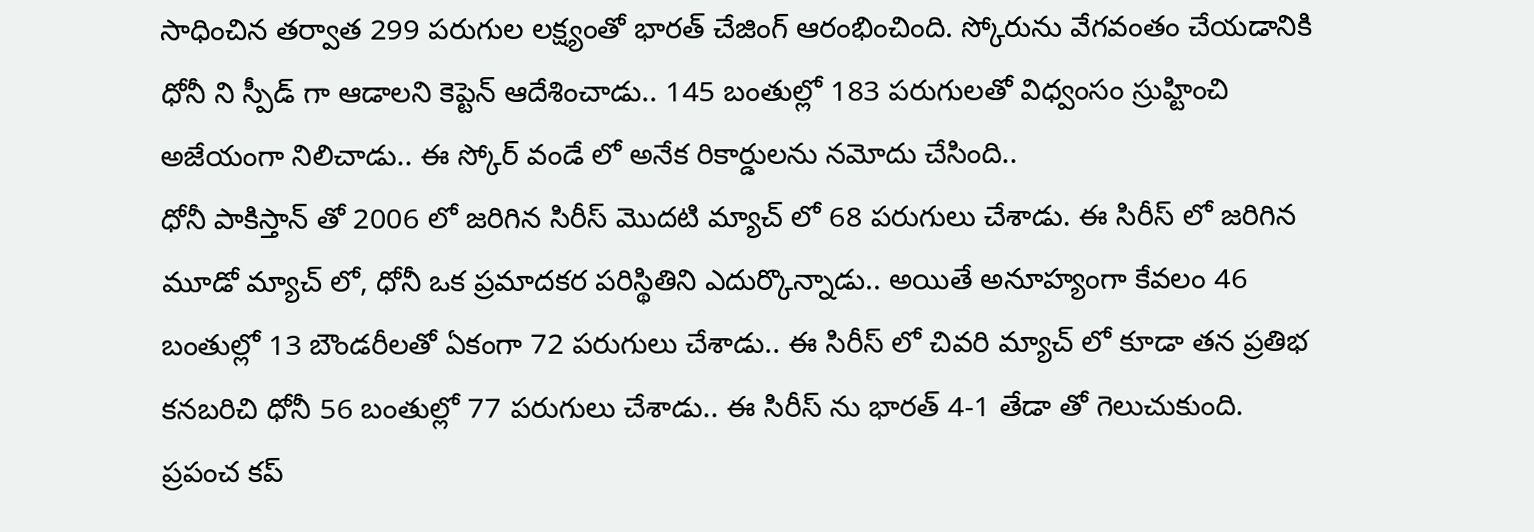సాధించిన తర్వాత 299 పరుగుల లక్ష్యంతో భారత్ చేజింగ్ ఆరంభించింది. స్కోరును వేగవంతం చేయడానికి ధోనీ ని స్పీడ్ గా ఆడాలని కెప్టెన్ ఆదేశించాడు.. 145 బంతుల్లో 183 పరుగులతో విధ్వంసం స్రుహ్టించి అజేయంగా నిలిచాడు.. ఈ స్కోర్ వండే లో అనేక రికార్డులను నమోదు చేసింది..
ధోనీ పాకిస్తాన్ తో 2006 లో జరిగిన సిరీస్ మొదటి మ్యాచ్ లో 68 పరుగులు చేశాడు. ఈ సిరీస్ లో జరిగిన మూడో మ్యాచ్ లో, ధోనీ ఒక ప్రమాదకర పరిస్థితిని ఎదుర్కొన్నాడు.. అయితే అనూహ్యంగా కేవలం 46 బంతుల్లో 13 బౌండరీలతో ఏకంగా 72 పరుగులు చేశాడు.. ఈ సిరీస్ లో చివరి మ్యాచ్ లో కూడా తన ప్రతిభ కనబరిచి ధోనీ 56 బంతుల్లో 77 పరుగులు చేశాడు.. ఈ సిరీస్ ను భారత్ 4-1 తేడా తో గెలుచుకుంది.
ప్రపంచ కప్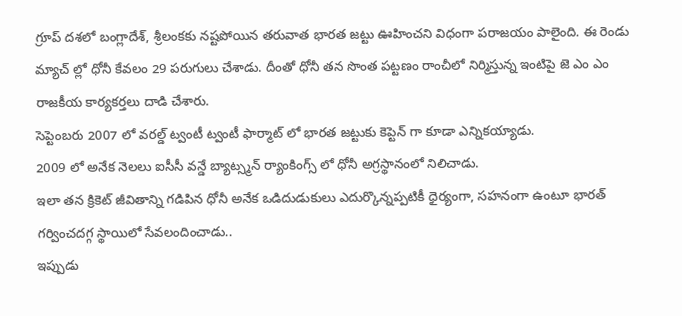గ్రూప్ దశలో బంగ్లాదేశ్, శ్రీలంకకు నష్టపోయిన తరువాత భారత జట్టు ఊహించని విధంగా పరాజయం పాలైంది. ఈ రెండు మ్యాచ్ ల్లో ధోనీ కేవలం 29 పరుగులు చేశాడు. దీంతో ధోనీ తన సొంత పట్టణం రాంచీలో నిర్మిస్తున్న ఇంటిపై జె ఎం ఎం రాజకీయ కార్యకర్తలు దాడి చేశారు.
సెప్టెంబరు 2007 లో వరల్డ్ ట్వంటీ ట్వంటీ ఫార్మాట్ లో భారత జట్టుకు కెప్టెన్ గా కూడా ఎన్నికయ్యాడు.
2009 లో అనేక నెలలు ఐసీసీ వన్డే బ్యాట్స్మన్ ర్యాంకింగ్స్ లో ధోనీ అగ్రస్థానంలో నిలిచాడు.
ఇలా తన క్రికెట్ జీవితాన్ని గడిపిన ధోనీ అనేక ఒడిదుడుకులు ఎదుర్కొన్నప్పటికీ ధైర్యంగా, సహనంగా ఉంటూ భారత్ గర్వించదగ్గ స్థాయిలో సేవలందించాడు..
ఇప్పుడు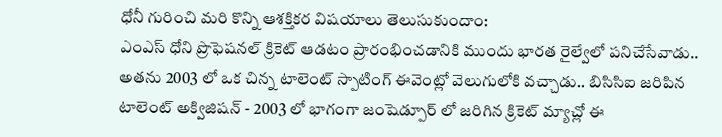ధోనీ గురించి మరి కొన్ని ఆశక్తికర విషయాలు తెలుసుకుందాం:
ఎంఎస్ ధోని ప్రొఫెషనల్ క్రికెట్ ఆడటం ప్రారంభించడానికి ముందు భారత రైల్వేలో పనిచేసేవాడు..
అతను 2003 లో ఒక చిన్న టాలెంట్ స్పాటింగ్ ఈవెంట్లో వెలుగులోకి వచ్చాడు.. బిసిసిఐ జరిపిన టాలెంట్ అక్విజిషన్ - 2003 లో భాగంగా జంషెడ్పూర్ లో జరిగిన క్రికెట్ మ్యాచ్లో ఈ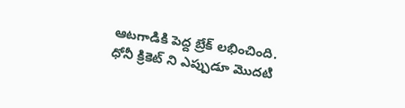ఆటగాడికి పెద్ద బ్రేక్ లభించింది.
ధోనీ క్రికెట్ ని ఎప్పుడూ మొదటి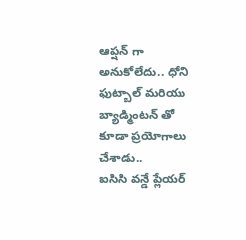ఆప్షన్ గా అనుకోలేదు.. ధోని ఫుట్బాల్ మరియు బ్యాడ్మింటన్ తో కూడా ప్రయోగాలు చేశాడు..
ఐసిసి వన్డే ప్లేయర్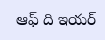ఆఫ్ ది ఇయర్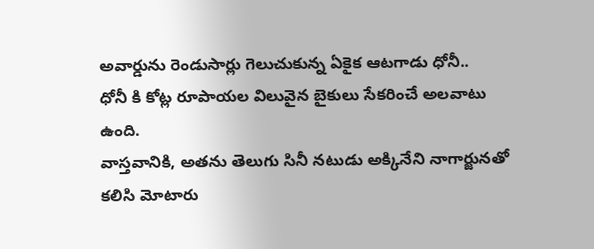అవార్డును రెండుసార్లు గెలుచుకున్న ఏకైక ఆటగాడు ధోనీ..
ధోనీ కి కోట్ల రూపాయల విలువైన బైకులు సేకరించే అలవాటు ఉంది.
వాస్తవానికి, అతను తెలుగు సినీ నటుడు అక్కినేని నాగార్జునతో కలిసి మోటారు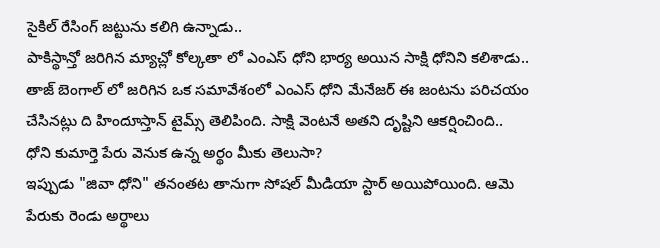సైకిల్ రేసింగ్ జట్టును కలిగి ఉన్నాడు..
పాకిస్థాన్తో జరిగిన మ్యాచ్లో కోల్కతా లో ఎంఎస్ ధోని భార్య అయిన సాక్షి ధోనిని కలిశాడు.. తాజ్ బెంగాల్ లో జరిగిన ఒక సమావేశంలో ఎంఎస్ ధోని మేనేజర్ ఈ జంటను పరిచయం చేసినట్లు ది హిందూస్తాన్ టైమ్స్ తెలిపింది. సాక్షి వెంటనే అతని దృష్టిని ఆకర్షించింది..
ధోని కుమార్తె పేరు వెనుక ఉన్న అర్థం మీకు తెలుసా?
ఇప్పుడు "జివా ధోని" తనంతట తానుగా సోషల్ మీడియా స్టార్ అయిపోయింది. ఆమె పేరుకు రెండు అర్థాలు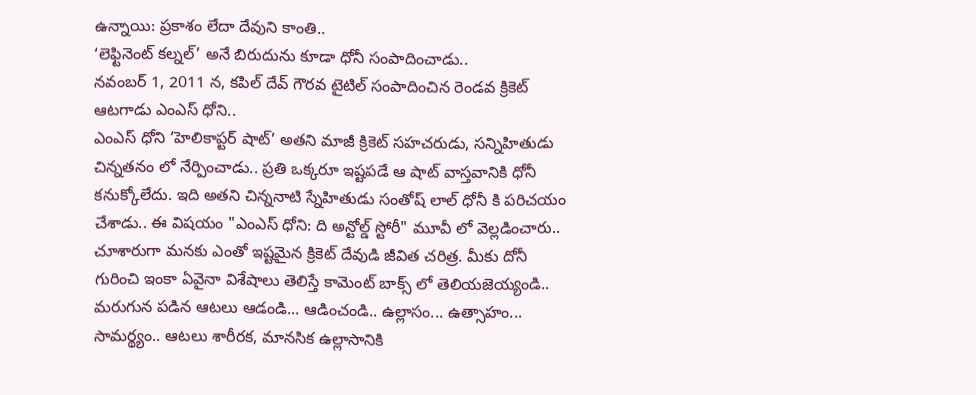ఉన్నాయి: ప్రకాశం లేదా దేవుని కాంతి..
‘లెఫ్టినెంట్ కల్నల్’ అనే బిరుదును కూడా ధోనీ సంపాదించాడు..
నవంబర్ 1, 2011 న, కపిల్ దేవ్ గౌరవ టైటిల్ సంపాదించిన రెండవ క్రికెట్ ఆటగాడు ఎంఎస్ ధోని..
ఎంఎస్ ధోని ‘హెలికాప్టర్ షాట్’ అతని మాజీ క్రికెట్ సహచరుడు, సన్నిహితుడు చిన్నతనం లో నేర్పించాడు.. ప్రతి ఒక్కరూ ఇష్టపడే ఆ షాట్ వాస్తవానికి ధోనీ కనుక్కోలేదు. ఇది అతని చిన్ననాటి స్నేహితుడు సంతోష్ లాల్ ధోనీ కి పరిచయం చేశాడు.. ఈ విషయం "ఎంఎస్ ధోని: ది అన్టోల్డ్ స్టోరీ" మూవీ లో వెల్లడించారు..
చూశారుగా మనకు ఎంతో ఇష్టమైన క్రికెట్ దేవుడి జీవిత చరిత్ర. మీకు దోనీ గురించి ఇంకా ఏవైనా విశేషాలు తెలిస్తే కామెంట్ బాక్స్ లో తెలియజెయ్యండి..
మరుగున పడిన ఆటలు ఆడండి... ఆడించండి.. ఉల్లాసం... ఉత్సాహం... సామర్థ్యం.. ఆటలు శారీరక, మానసిక ఉల్లాసానికి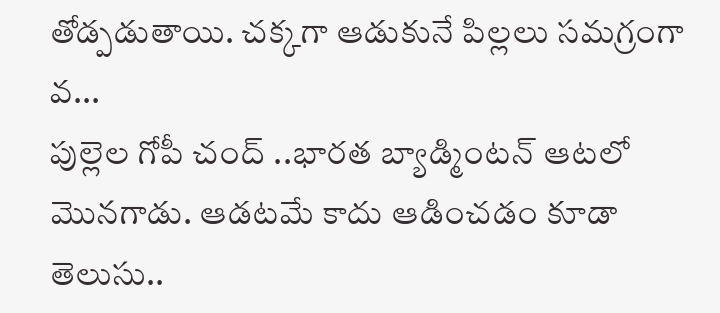తోడ్పడుతాయి. చక్కగా ఆడుకునే పిల్లలు సమగ్రంగా వ...
పుల్లెల గోపీ చంద్ ..భారత బ్యాడ్మింటన్ ఆటలో మొనగాడు. ఆడటమే కాదు ఆడించడం కూడా తెలుసు..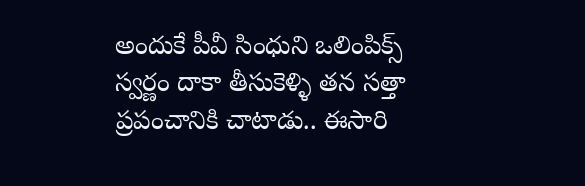అందుకే పీవీ సింధుని ఒలింపిక్స్ స్వర్ణం దాకా తీసుకెళ్ళి తన సత్తా ప్రపంచానికి చాటాడు.. ఈసారి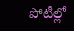పోటీల్లో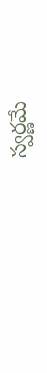స్వర్ణమే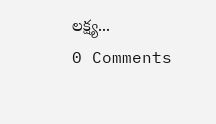లక్ష్య...
0 Comments